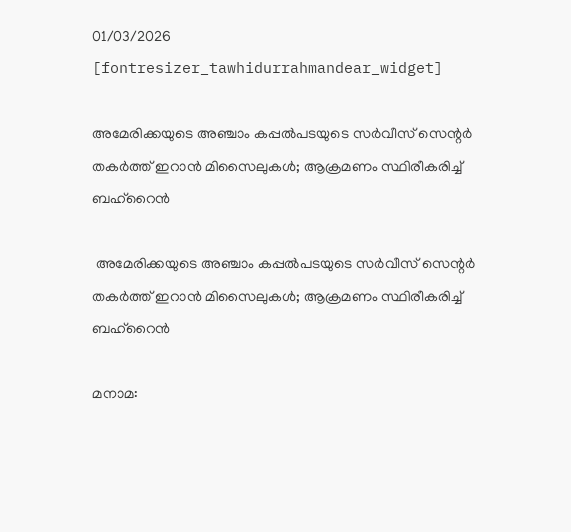01/03/2026
[fontresizer_tawhidurrahmandear_widget]

അമേരിക്കയുടെ അഞ്ചാം കപ്പൽപടയുടെ സർവീസ് സെന്റർ തകർത്ത് ഇറാൻ മിസൈലുകൾ; ആക്രമണം സ്ഥിരീകരിച്ച് ബഹ്‌റൈൻ

 അമേരിക്കയുടെ അഞ്ചാം കപ്പൽപടയുടെ സർവീസ് സെന്റർ തകർത്ത് ഇറാൻ മിസൈലുകൾ; ആക്രമണം സ്ഥിരീകരിച്ച് ബഹ്‌റൈൻ

മനാമ: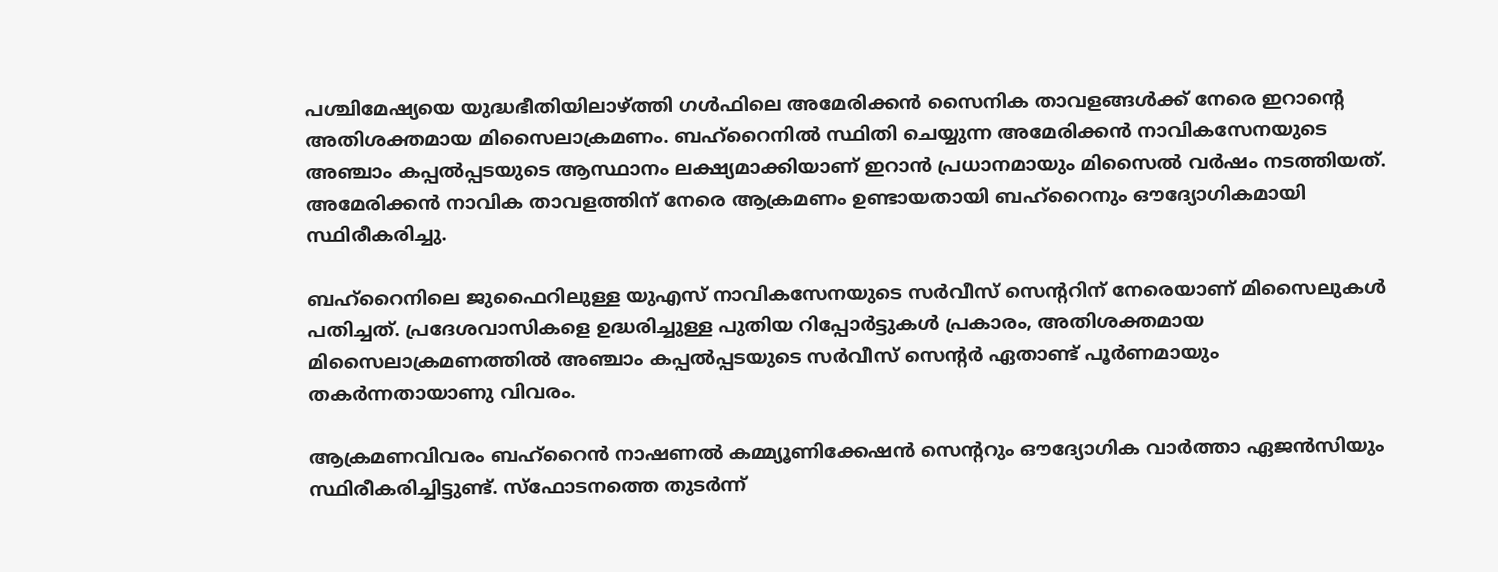പശ്ചിമേഷ്യയെ യുദ്ധഭീതിയിലാഴ്ത്തി ഗൾഫിലെ അമേരിക്കൻ സൈനിക താവളങ്ങൾക്ക് നേരെ ഇറാന്റെ അതിശക്തമായ മിസൈലാക്രമണം. ബഹ്‌റൈനിൽ സ്ഥിതി ചെയ്യുന്ന അമേരിക്കൻ നാവികസേനയുടെ അഞ്ചാം കപ്പൽപ്പടയുടെ ആസ്ഥാനം ലക്ഷ്യമാക്കിയാണ് ഇറാൻ പ്രധാനമായും മിസൈൽ വർഷം നടത്തിയത്. അമേരിക്കൻ നാവിക താവളത്തിന് നേരെ ആക്രമണം ഉണ്ടായതായി ബഹ്‌റൈനും ഔദ്യോഗികമായി സ്ഥിരീകരിച്ചു.

ബഹ്‌റൈനിലെ ജുഫൈറിലുള്ള യുഎസ് നാവികസേനയുടെ സർവീസ് സെന്ററിന് നേരെയാണ് മിസൈലുകൾ പതിച്ചത്. പ്രദേശവാസികളെ ഉദ്ധരിച്ചുള്ള പുതിയ റിപ്പോർട്ടുകൾ പ്രകാരം, അതിശക്തമായ മിസൈലാക്രമണത്തിൽ അഞ്ചാം കപ്പൽപ്പടയുടെ സർവീസ് സെന്റർ ഏതാണ്ട് പൂർണമായും തകർന്നതായാണു വിവരം.

ആക്രമണവിവരം ബഹ്‌റൈൻ നാഷണൽ കമ്മ്യൂണിക്കേഷൻ സെന്ററും ഔദ്യോഗിക വാർത്താ ഏജൻസിയും സ്ഥിരീകരിച്ചിട്ടുണ്ട്. സ്‌ഫോടനത്തെ തുടർന്ന്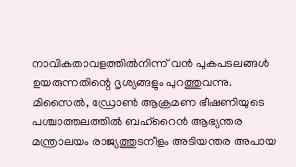നാവികതാവളത്തിൽനിന്ന് വൻ പുകപടലങ്ങൾ ഉയരുന്നതിന്റെ ദൃശ്യങ്ങളും പുറത്തുവന്നു. മിസൈൽ, ഡ്രോൺ ആക്രമണ ഭീഷണിയുടെ പശ്ചാത്തലത്തിൽ ബഹ്‌റൈൻ ആഭ്യന്തര മന്ത്രാലയം രാജ്യത്തുടനീളം അടിയന്തര അപായ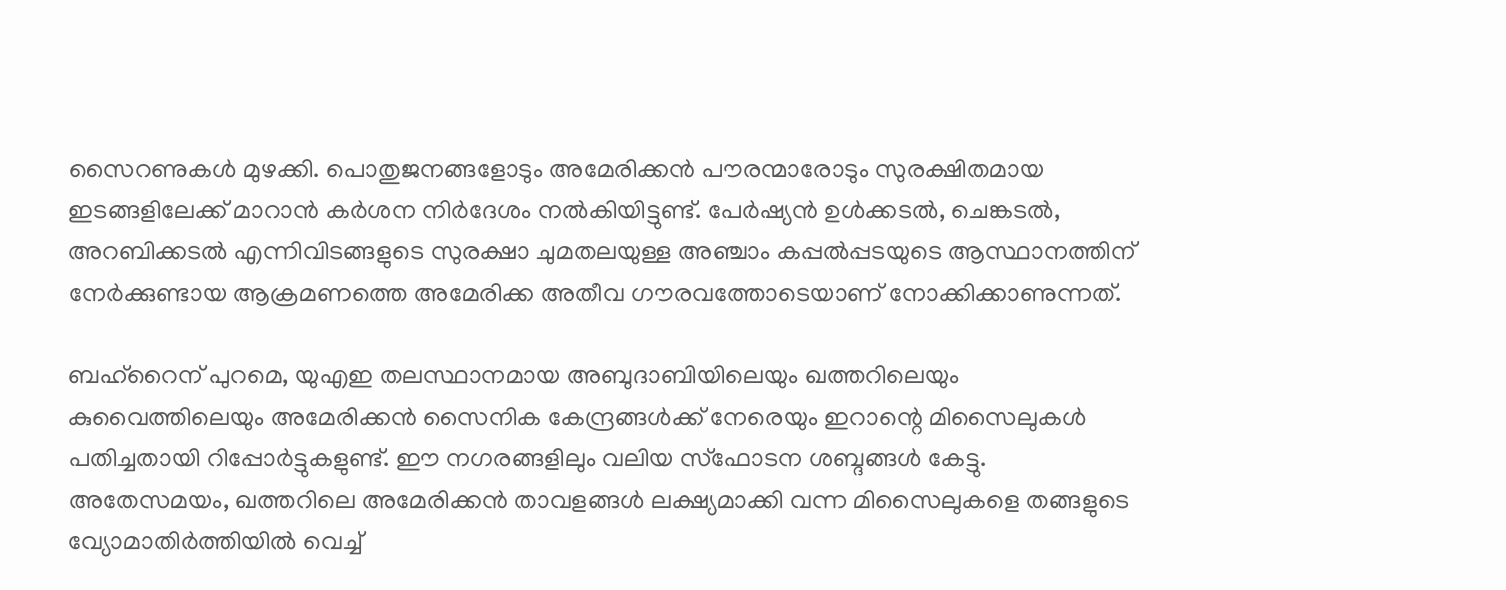സൈറണുകൾ മുഴക്കി. പൊതുജനങ്ങളോടും അമേരിക്കൻ പൗരന്മാരോടും സുരക്ഷിതമായ ഇടങ്ങളിലേക്ക് മാറാൻ കർശന നിർദേശം നൽകിയിട്ടുണ്ട്. പേർഷ്യൻ ഉൾക്കടൽ, ചെങ്കടൽ, അറബിക്കടൽ എന്നിവിടങ്ങളുടെ സുരക്ഷാ ചുമതലയുള്ള അഞ്ചാം കപ്പൽപ്പടയുടെ ആസ്ഥാനത്തിന് നേർക്കുണ്ടായ ആക്രമണത്തെ അമേരിക്ക അതീവ ഗൗരവത്തോടെയാണ് നോക്കിക്കാണുന്നത്.

ബഹ്‌റൈന് പുറമെ, യുഎഇ തലസ്ഥാനമായ അബുദാബിയിലെയും ഖത്തറിലെയും കുവൈത്തിലെയും അമേരിക്കൻ സൈനിക കേന്ദ്രങ്ങൾക്ക് നേരെയും ഇറാന്റെ മിസൈലുകൾ പതിച്ചതായി റിപ്പോർട്ടുകളുണ്ട്. ഈ നഗരങ്ങളിലും വലിയ സ്‌ഫോടന ശബ്ദങ്ങൾ കേട്ടു. അതേസമയം, ഖത്തറിലെ അമേരിക്കൻ താവളങ്ങൾ ലക്ഷ്യമാക്കി വന്ന മിസൈലുകളെ തങ്ങളുടെ വ്യോമാതിർത്തിയിൽ വെച്ച്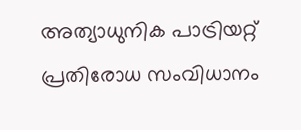അത്യാധുനിക പാട്രിയറ്റ് പ്രതിരോധ സംവിധാനം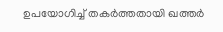ഉപയോഗിച്ച് തകർത്തതായി ഖത്തർ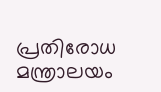പ്രതിരോധ മന്ത്രാലയം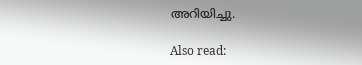അറിയിച്ചു.

Also read: